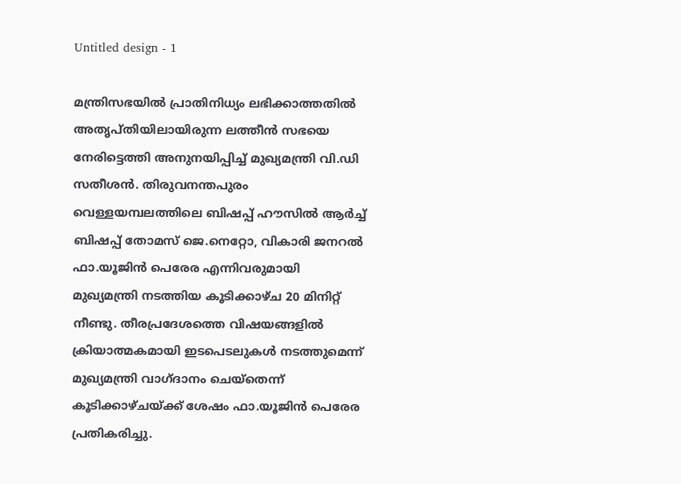Untitled design - 1

മന്ത്രിസഭയിൽ പ്രാതിനിധ്യം ലഭിക്കാത്തതിൽ അതൃപ്തിയിലായിരുന്ന ലത്തീൻ സഭയെ നേരിട്ടെത്തി അനുനയിപ്പിച്ച് മുഖ്യമന്ത്രി വി.ഡി സതീശൻ. തിരുവനന്തപുരം വെള്ളയമ്പലത്തിലെ ബിഷപ്പ് ഹൗസിൽ ആർച്ച് ബിഷപ്പ് തോമസ് ജെ.നെറ്റോ, വികാരി ജനറൽ ഫാ.യൂജിൻ പെരേര എന്നിവരുമായി മുഖ്യമന്ത്രി നടത്തിയ കൂടിക്കാഴ്ച 20 മിനിറ്റ് നീണ്ടു. തീരപ്രദേശത്തെ വിഷയങ്ങളിൽ ക്രിയാത്മകമായി ഇടപെടലുകൾ നടത്തുമെന്ന് മുഖ്യമന്ത്രി വാഗ്ദാനം ചെയ്തെന്ന് കൂടിക്കാഴ്ചയ്ക്ക് ശേഷം ഫാ.യൂജിൻ പെരേര പ്രതികരിച്ചു.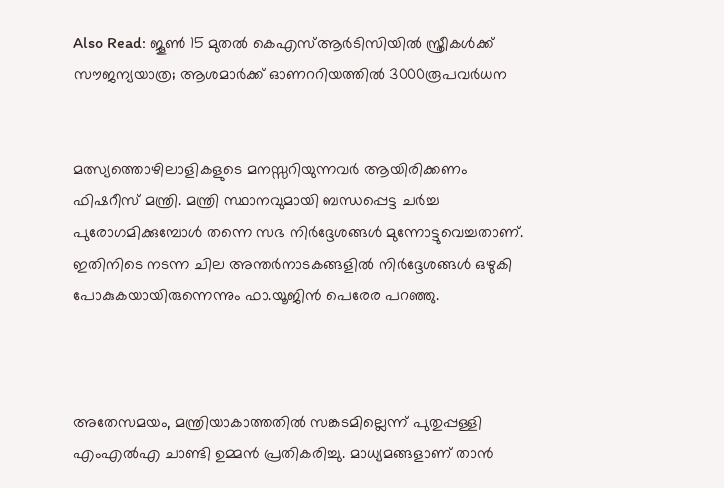Also Read: ജൂൺ 15 മുതൽ കെഎസ്ആർടിസിയിൽ സ്ത്രീകൾക്ക് സൗജന്യയാത്ര; ആശമാര്‍ക്ക് ഓണററിയത്തില്‍ 3000രൂപവര്‍ധന


മത്സ്യത്തൊഴിലാളികളുടെ മനസ്സറിയുന്നവർ ആയിരിക്കണം ഫിഷറീസ് മന്ത്രി. മന്ത്രി സ്ഥാനവുമായി ബന്ധപ്പെട്ട ചർച്ച പുരോഗമിക്കുമ്പോൾ തന്നെ സഭ നിർദ്ദേശങ്ങൾ മുന്നോട്ടുവെച്ചതാണ്. ഇതിനിടെ നടന്ന ചില അന്തർനാടകങ്ങളിൽ നിർദ്ദേശങ്ങൾ ഒഴുകി പോകുകയായിരുന്നെന്നും ഫാ.യൂജിൻ പെരേര പറഞ്ഞു.



അതേസമയം, മന്ത്രിയാകാത്തതില്‍ സങ്കടമില്ലെന്ന് പുതുപ്പള്ളി എംഎല്‍എ ചാണ്ടി ഉമ്മന്‍ പ്രതികരിച്ചു. മാധ്യമങ്ങളാണ് താൻ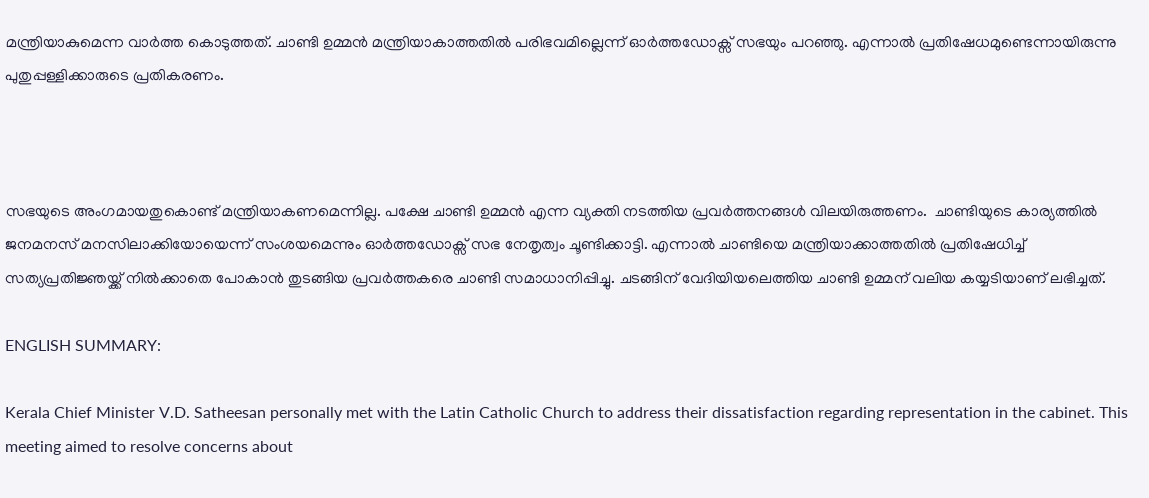മന്ത്രിയാകുമെന്ന വാർത്ത കൊടുത്തത്. ചാണ്ടി ഉമ്മൻ മന്ത്രിയാകാത്തതില്‍ പരിഭവമില്ലെന്ന് ഓർത്തഡോക്സ് സഭയും പറഞ്ഞു. എന്നാല്‍ പ്രതിഷേധമുണ്ടെന്നായിരുന്നു പുതുപ്പള്ളിക്കാരുടെ പ്രതികരണം.



സഭയുടെ അംഗമായതുകൊണ്ട് മന്ത്രിയാകണമെന്നില്ല. പക്ഷേ ചാണ്ടി ഉമ്മൻ എന്ന വ്യക്തി നടത്തിയ പ്രവർത്തനങ്ങൾ വിലയിരുത്തണം.  ചാണ്ടിയുടെ കാര്യത്തില്‍ ജനമനസ് മനസിലാക്കിയോയെന്ന് സംശയമെന്നും ഓര്‍ത്തഡോക്സ് സഭ നേതൃത്വം ചൂണ്ടിക്കാട്ടി. എന്നാല്‍ ചാണ്ടിയെ മന്ത്രിയാക്കാത്തതില്‍ പ്രതിഷേധിച്ച് സത്യപ്രതിജ്ഞയ്ക്ക് നില്‍ക്കാതെ പോകാന്‍ തുടങ്ങിയ പ്രവര്‍ത്തകരെ ചാണ്ടി സമാധാനിപ്പിച്ചു. ചടങ്ങിന് വേദിയിയലെത്തിയ ചാണ്ടി ഉമ്മന് വലിയ കയ്യടിയാണ് ലഭിച്ചത്.

ENGLISH SUMMARY:

Kerala Chief Minister V.D. Satheesan personally met with the Latin Catholic Church to address their dissatisfaction regarding representation in the cabinet. This meeting aimed to resolve concerns about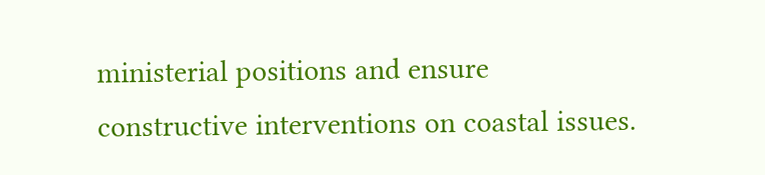ministerial positions and ensure constructive interventions on coastal issues.